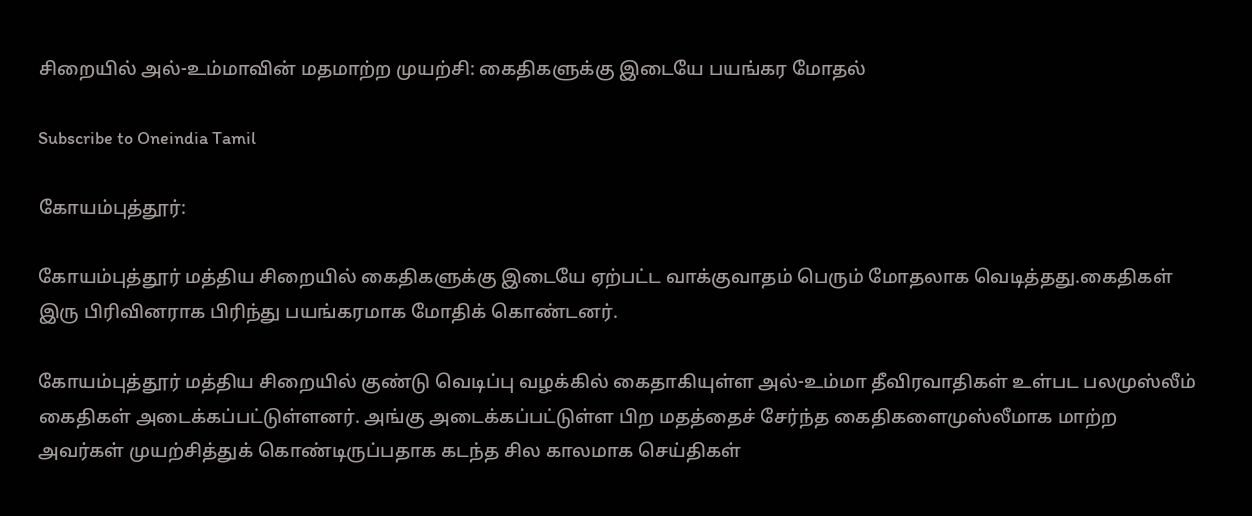சிறையில் அல்-உம்மாவின் மதமாற்ற முயற்சி: கைதிகளுக்கு இடையே பயங்கர மோதல்

Subscribe to Oneindia Tamil

கோயம்புத்தூர்:

கோயம்புத்தூர் மத்திய சிறையில் கைதிகளுக்கு இடையே ஏற்பட்ட வாக்குவாதம் பெரும் மோதலாக வெடித்தது.கைதிகள் இரு பிரிவினராக பிரிந்து பயங்கரமாக மோதிக் கொண்டனர்.

கோயம்புத்தூர் மத்திய சிறையில் குண்டு வெடிப்பு வழக்கில் கைதாகியுள்ள அல்-உம்மா தீவிரவாதிகள் உள்பட பலமுஸ்லீம் கைதிகள் அடைக்கப்பட்டுள்ளனர். அங்கு அடைக்கப்பட்டுள்ள பிற மதத்தைச் சேர்ந்த கைதிகளைமுஸ்லீமாக மாற்ற அவர்கள் முயற்சித்துக் கொண்டிருப்பதாக கடந்த சில காலமாக செய்திகள்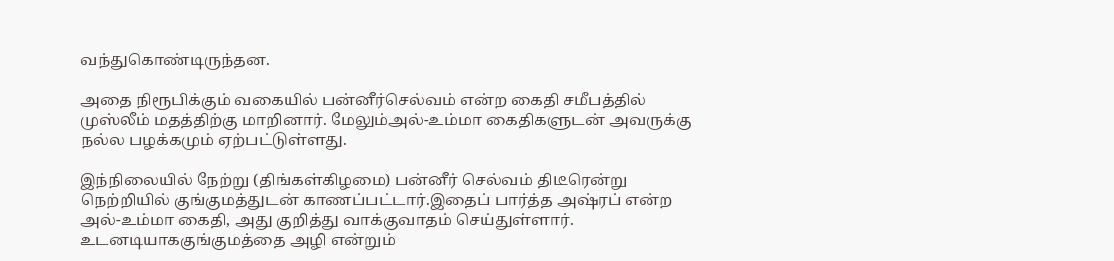வந்துகொண்டிருந்தன.

அதை நிரூபிக்கும் வகையில் பன்னீர்செல்வம் என்ற கைதி சமீபத்தில் முஸ்லீம் மதத்திற்கு மாறினார். மேலும்அல்-உம்மா கைதிகளுடன் அவருக்கு நல்ல பழக்கமும் ஏற்பட்டுள்ளது.

இந்நிலையில் நேற்று (திங்கள்கிழமை) பன்னீர் செல்வம் திடீரென்று நெற்றியில் குங்குமத்துடன் காணப்பட்டார்.இதைப் பார்த்த அஷ்ரப் என்ற அல்-உம்மா கைதி, அது குறித்து வாக்குவாதம் செய்துள்ளார். உடனடியாககுங்குமத்தை அழி என்றும்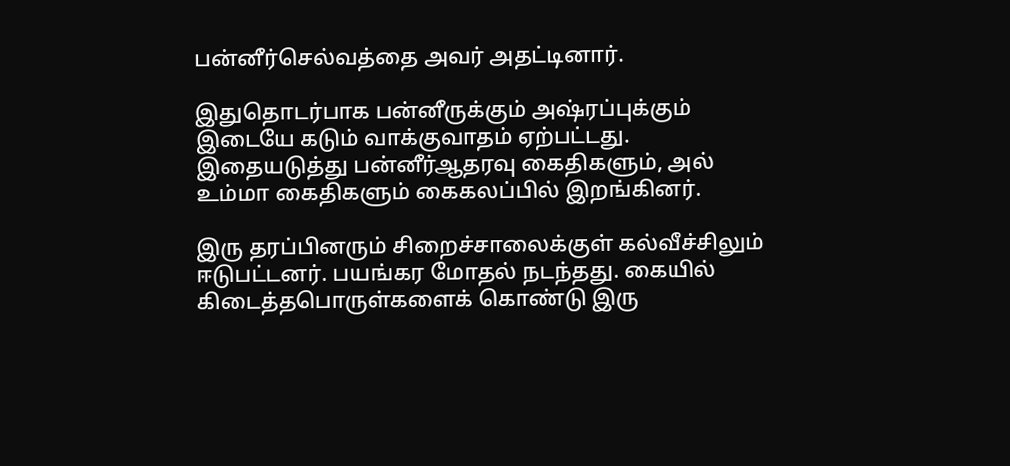பன்னீர்செல்வத்தை அவர் அதட்டினார்.

இதுதொடர்பாக பன்னீருக்கும் அஷ்ரப்புக்கும் இடையே கடும் வாக்குவாதம் ஏற்பட்டது. இதையடுத்து பன்னீர்ஆதரவு கைதிகளும், அல் உம்மா கைதிகளும் கைகலப்பில் இறங்கினர்.

இரு தரப்பினரும் சிறைச்சாலைக்குள் கல்வீச்சிலும் ஈடுபட்டனர். பயங்கர மோதல் நடந்தது. கையில் கிடைத்தபொருள்களைக் கொண்டு இரு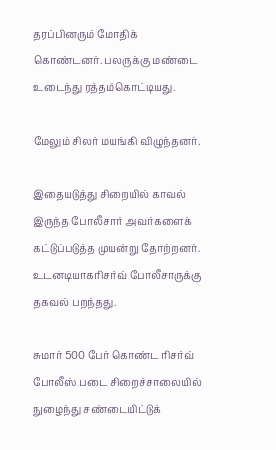தரப்பினரும் மோதிக் கொண்டனர். பலருக்கு மண்டை உடைந்து ரத்தம்கொட்டியது.

மேலும் சிலர் மயங்கி விழுந்தனர்.

இதையடுத்து சிறையில் காவல் இருந்த போலீசார் அவர்களைக் கட்டுப்படுத்த முயன்று தோற்றனர். உடனடியாகரிசர்வ் போலீசாருக்கு தகவல் பறந்தது.

சுமார் 500 பேர் கொண்ட ரிசர்வ் போலீஸ் படை சிறைச்சாலையில் நுழைந்து சண்டையிட்டுக்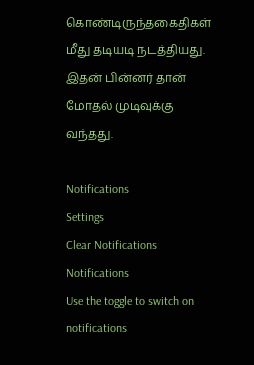கொண்டிருந்தகைதிகள் மீது தடியடி நடத்தியது. இதன் பின்னர் தான் மோதல் முடிவுக்கு வந்தது.

Notifications
Settings
Clear Notifications
Notifications
Use the toggle to switch on notifications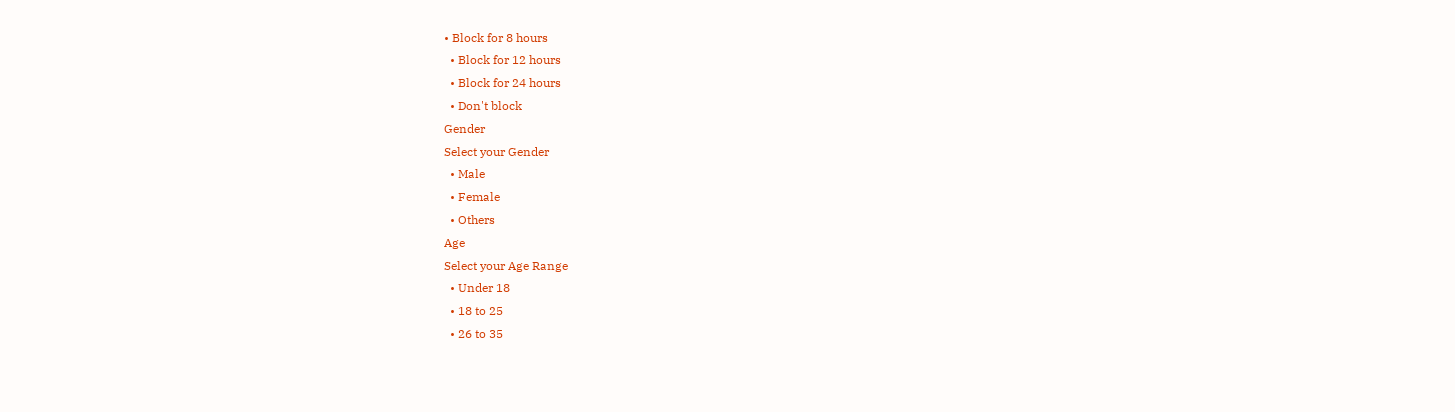• Block for 8 hours
  • Block for 12 hours
  • Block for 24 hours
  • Don't block
Gender
Select your Gender
  • Male
  • Female
  • Others
Age
Select your Age Range
  • Under 18
  • 18 to 25
  • 26 to 35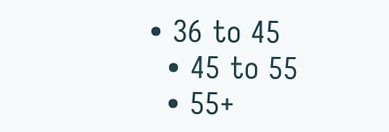• 36 to 45
  • 45 to 55
  • 55+